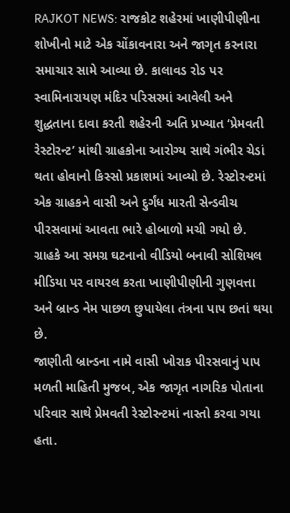RAJKOT NEWS: રાજકોટ શહેરમાં ખાણીપીણીના શોખીનો માટે એક ચોંકાવનારા અને જાગૃત કરનારા સમાચાર સામે આવ્યા છે. કાલાવડ રોડ પર સ્વામિનારાયણ મંદિર પરિસરમાં આવેલી અને શુદ્ધતાના દાવા કરતી શહેરની અતિ પ્રખ્યાત ‘પ્રેમવતી રેસ્ટોરન્ટ’ માંથી ગ્રાહકોના આરોગ્ય સાથે ગંભીર ચેડાં થતા હોવાનો કિસ્સો પ્રકાશમાં આવ્યો છે. રેસ્ટોરન્ટમાં એક ગ્રાહકને વાસી અને દુર્ગંધ મારતી સેન્ડવીચ પીરસવામાં આવતા ભારે હોબાળો મચી ગયો છે. ગ્રાહકે આ સમગ્ર ઘટનાનો વીડિયો બનાવી સોશિયલ મીડિયા પર વાયરલ કરતા ખાણીપીણીની ગુણવત્તા અને બ્રાન્ડ નેમ પાછળ છુપાયેલા તંત્રના પાપ છતાં થયા છે.
જાણીતી બ્રાન્ડના નામે વાસી ખોરાક પીરસવાનું પાપ
મળતી માહિતી મુજબ, એક જાગૃત નાગરિક પોતાના પરિવાર સાથે પ્રેમવતી રેસ્ટોરન્ટમાં નાસ્તો કરવા ગયા હતા.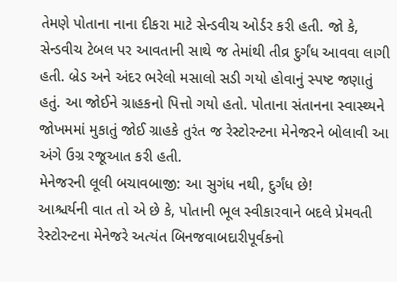તેમણે પોતાના નાના દીકરા માટે સેન્ડવીચ ઓર્ડર કરી હતી. જો કે, સેન્ડવીચ ટેબલ પર આવતાની સાથે જ તેમાંથી તીવ્ર દુર્ગંધ આવવા લાગી હતી. બ્રેડ અને અંદર ભરેલો મસાલો સડી ગયો હોવાનું સ્પષ્ટ જણાતું હતું. આ જોઈને ગ્રાહકનો પિત્તો ગયો હતો. પોતાના સંતાનના સ્વાસ્થ્યને જોખમમાં મુકાતું જોઈ ગ્રાહકે તુરંત જ રેસ્ટોરન્ટના મેનેજરને બોલાવી આ અંગે ઉગ્ર રજૂઆત કરી હતી.
મેનેજરની લૂલી બચાવબાજી: આ સુગંધ નથી, દુર્ગંધ છે!
આશ્ચર્યની વાત તો એ છે કે, પોતાની ભૂલ સ્વીકારવાને બદલે પ્રેમવતી રેસ્ટોરન્ટના મેનેજરે અત્યંત બિનજવાબદારીપૂર્વકનો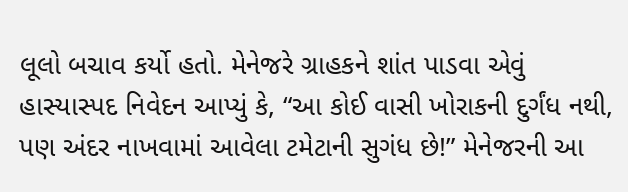લૂલો બચાવ કર્યો હતો. મેનેજરે ગ્રાહકને શાંત પાડવા એવું હાસ્યાસ્પદ નિવેદન આપ્યું કે, “આ કોઈ વાસી ખોરાકની દુર્ગંધ નથી, પણ અંદર નાખવામાં આવેલા ટમેટાની સુગંધ છે!” મેનેજરની આ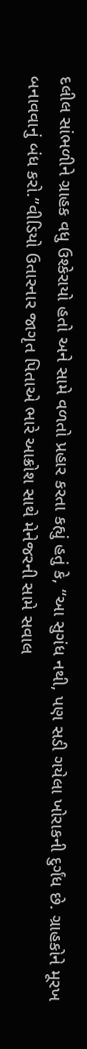દલીલ સાંભળીને ગ્રાહક વધુ ઉશ્કેરાયો હતો અને સામે વળતો પ્રહાર કરતા કહ્યું હતું કે, “આ સુગંધ નથી, પણ સડી ગયેલા ખોરાકની દુર્ગંધ છે. ગ્રાહકોને મૂરખ બનાવવાનું બંધ કરો.”વીડિયો ઉતારનાર જાગૃત પિતાએ ભારે આક્રોશ સાથે મેનેજરની સામે સવાલ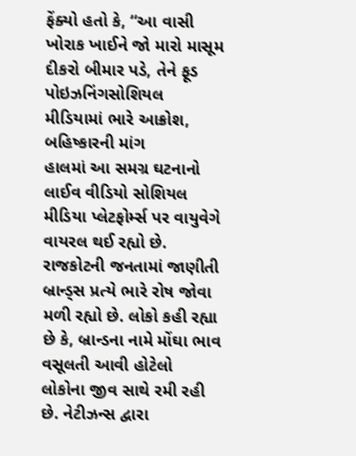ફેંક્યો હતો કે, “આ વાસી ખોરાક ખાઈને જો મારો માસૂમ દીકરો બીમાર પડે, તેને ફૂડ પોઇઝનિંગસોશિયલ મીડિયામાં ભારે આક્રોશ, બહિષ્કારની માંગ
હાલમાં આ સમગ્ર ઘટનાનો લાઈવ વીડિયો સોશિયલ મીડિયા પ્લેટફોર્મ્સ પર વાયુવેગે વાયરલ થઈ રહ્યો છે. રાજકોટની જનતામાં જાણીતી બ્રાન્ડ્સ પ્રત્યે ભારે રોષ જોવા મળી રહ્યો છે. લોકો કહી રહ્યા છે કે, બ્રાન્ડના નામે મોંઘા ભાવ વસૂલતી આવી હોટેલો લોકોના જીવ સાથે રમી રહી છે. નેટીઝન્સ દ્વારા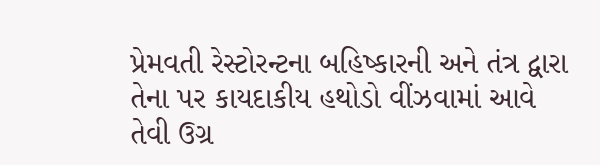પ્રેમવતી રેસ્ટોરન્ટના બહિષ્કારની અને તંત્ર દ્વારા તેના પર કાયદાકીય હથોડો વીંઝવામાં આવે તેવી ઉગ્ર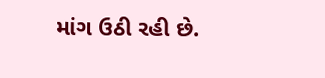માંગ ઉઠી રહી છે.